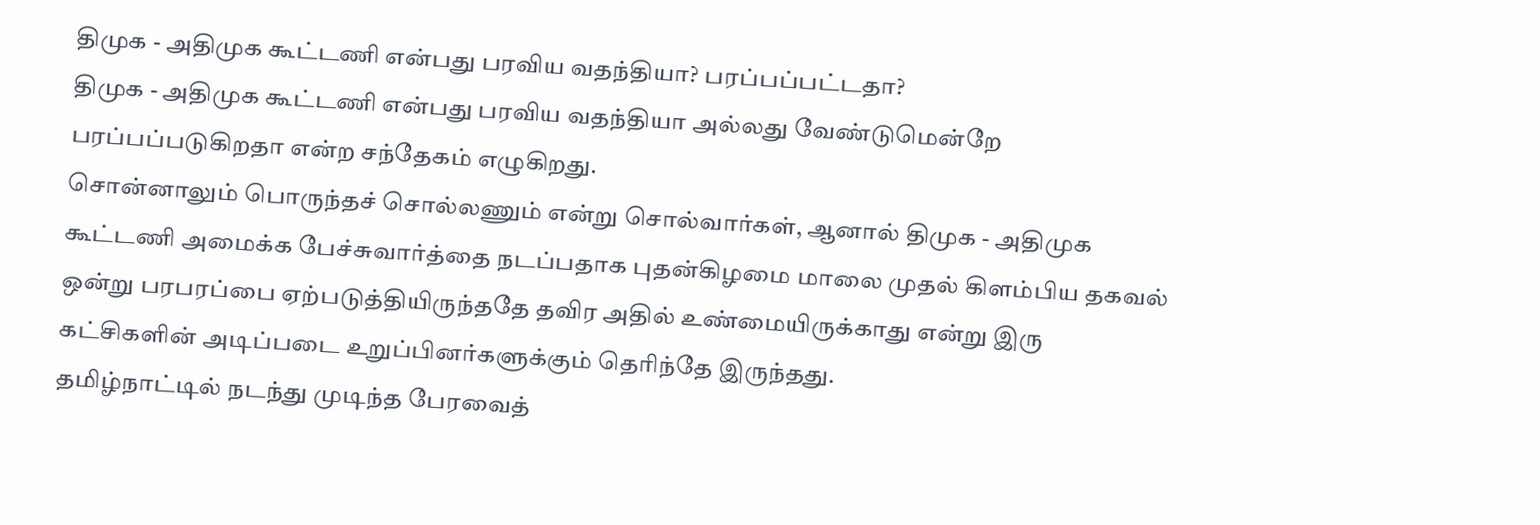திமுக - அதிமுக கூட்டணி என்பது பரவிய வதந்தியா? பரப்பப்பட்டதா?
திமுக - அதிமுக கூட்டணி என்பது பரவிய வதந்தியா அல்லது வேண்டுமென்றே பரப்பப்படுகிறதா என்ற சந்தேகம் எழுகிறது.
சொன்னாலும் பொருந்தச் சொல்லணும் என்று சொல்வார்கள், ஆனால் திமுக - அதிமுக கூட்டணி அமைக்க பேச்சுவார்த்தை நடப்பதாக புதன்கிழமை மாலை முதல் கிளம்பிய தகவல் ஒன்று பரபரப்பை ஏற்படுத்தியிருந்ததே தவிர அதில் உண்மையிருக்காது என்று இரு கட்சிகளின் அடிப்படை உறுப்பினர்களுக்கும் தெரிந்தே இருந்தது.
தமிழ்நாட்டில் நடந்து முடிந்த பேரவைத்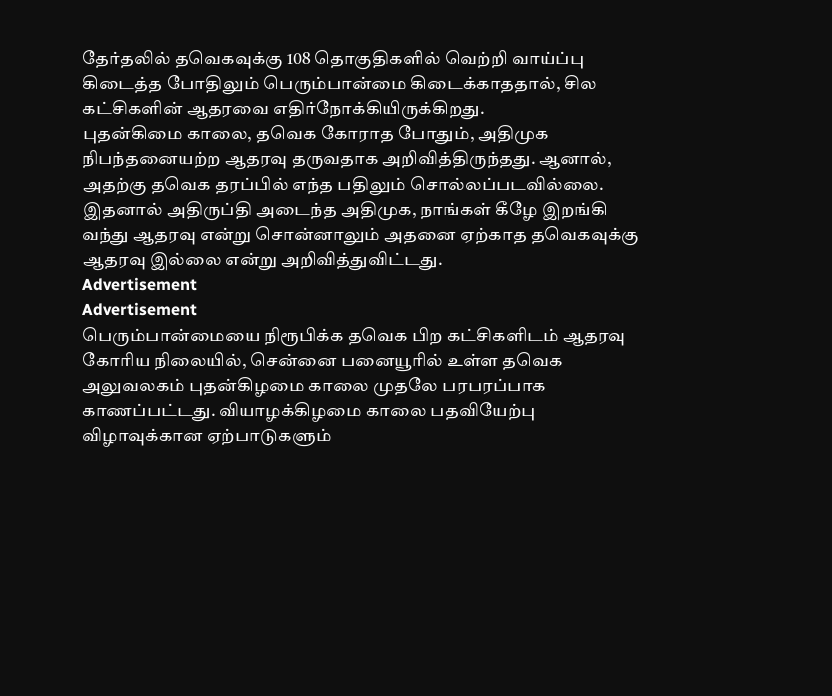தேர்தலில் தவெகவுக்கு 108 தொகுதிகளில் வெற்றி வாய்ப்பு கிடைத்த போதிலும் பெரும்பான்மை கிடைக்காததால், சில கட்சிகளின் ஆதரவை எதிர்நோக்கியிருக்கிறது.
புதன்கிமை காலை, தவெக கோராத போதும், அதிமுக நிபந்தனையற்ற ஆதரவு தருவதாக அறிவித்திருந்தது. ஆனால், அதற்கு தவெக தரப்பில் எந்த பதிலும் சொல்லப்படவில்லை. இதனால் அதிருப்தி அடைந்த அதிமுக, நாங்கள் கீழே இறங்கி வந்து ஆதரவு என்று சொன்னாலும் அதனை ஏற்காத தவெகவுக்கு ஆதரவு இல்லை என்று அறிவித்துவிட்டது.
Advertisement
Advertisement
பெரும்பான்மையை நிரூபிக்க தவெக பிற கட்சிகளிடம் ஆதரவு கோரிய நிலையில், சென்னை பனையூரில் உள்ள தவெக அலுவலகம் புதன்கிழமை காலை முதலே பரபரப்பாக காணப்பட்டது. வியாழக்கிழமை காலை பதவியேற்பு விழாவுக்கான ஏற்பாடுகளும்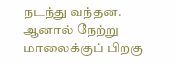நடந்து வந்தன.
ஆனால் நேற்று மாலைக்குப் பிறகு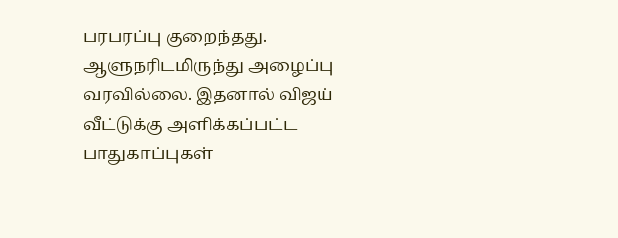பரபரப்பு குறைந்தது. ஆளுநரிடமிருந்து அழைப்பு வரவில்லை. இதனால் விஜய் வீட்டுக்கு அளிக்கப்பட்ட பாதுகாப்புகள்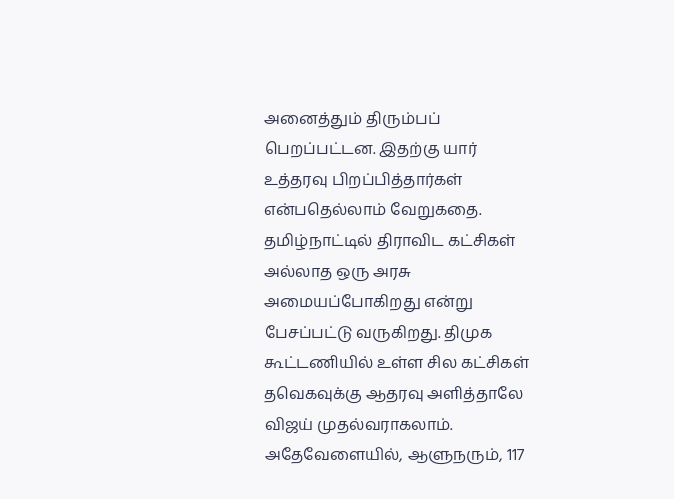அனைத்தும் திரும்பப் பெறப்பட்டன. இதற்கு யார் உத்தரவு பிறப்பித்தார்கள் என்பதெல்லாம் வேறுகதை.
தமிழ்நாட்டில் திராவிட கட்சிகள் அல்லாத ஒரு அரசு அமையப்போகிறது என்று பேசப்பட்டு வருகிறது. திமுக கூட்டணியில் உள்ள சில கட்சிகள் தவெகவுக்கு ஆதரவு அளித்தாலே விஜய் முதல்வராகலாம்.
அதேவேளையில், ஆளுநரும், 117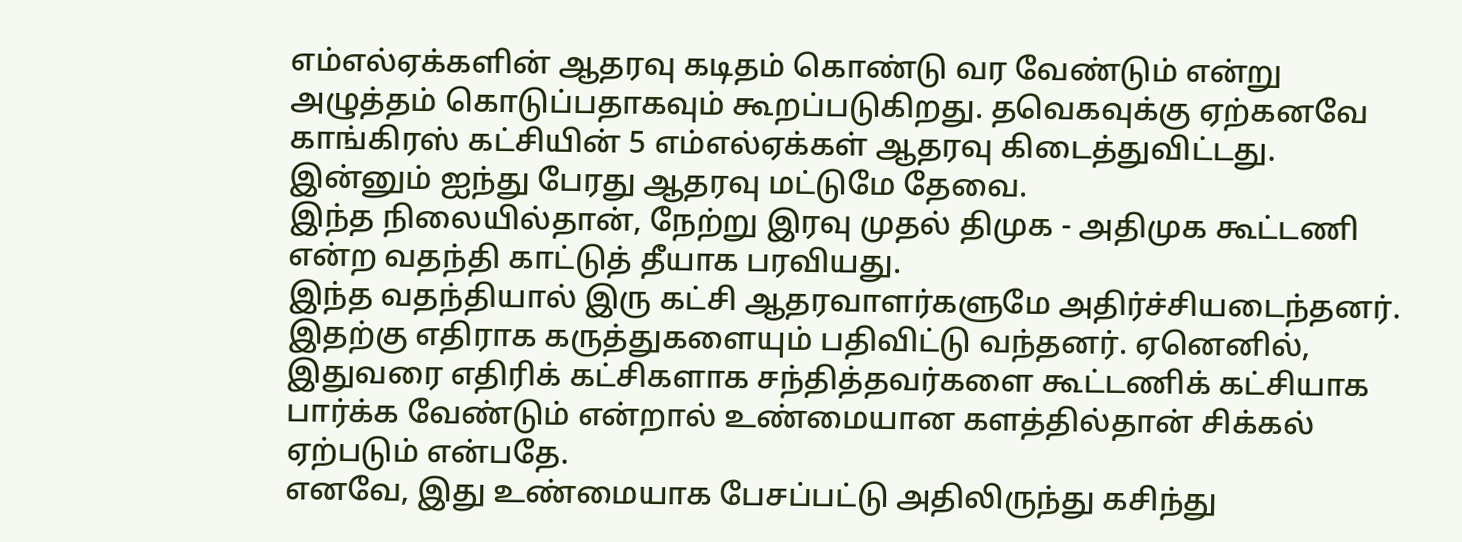எம்எல்ஏக்களின் ஆதரவு கடிதம் கொண்டு வர வேண்டும் என்று அழுத்தம் கொடுப்பதாகவும் கூறப்படுகிறது. தவெகவுக்கு ஏற்கனவே காங்கிரஸ் கட்சியின் 5 எம்எல்ஏக்கள் ஆதரவு கிடைத்துவிட்டது. இன்னும் ஐந்து பேரது ஆதரவு மட்டுமே தேவை.
இந்த நிலையில்தான், நேற்று இரவு முதல் திமுக - அதிமுக கூட்டணி என்ற வதந்தி காட்டுத் தீயாக பரவியது.
இந்த வதந்தியால் இரு கட்சி ஆதரவாளர்களுமே அதிர்ச்சியடைந்தனர். இதற்கு எதிராக கருத்துகளையும் பதிவிட்டு வந்தனர். ஏனெனில், இதுவரை எதிரிக் கட்சிகளாக சந்தித்தவர்களை கூட்டணிக் கட்சியாக பார்க்க வேண்டும் என்றால் உண்மையான களத்தில்தான் சிக்கல் ஏற்படும் என்பதே.
எனவே, இது உண்மையாக பேசப்பட்டு அதிலிருந்து கசிந்து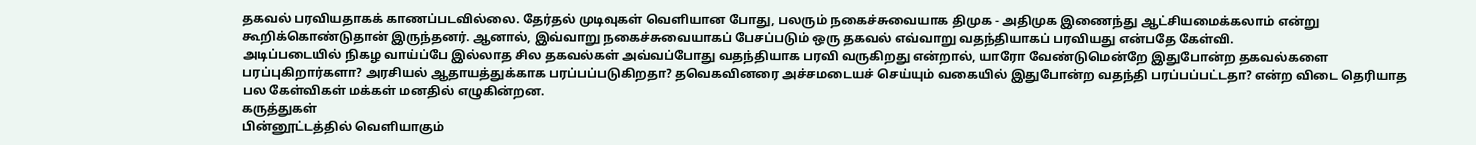தகவல் பரவியதாகக் காணப்படவில்லை. தேர்தல் முடிவுகள் வெளியான போது, பலரும் நகைச்சுவையாக திமுக - அதிமுக இணைந்து ஆட்சியமைக்கலாம் என்று கூறிக்கொண்டுதான் இருந்தனர். ஆனால், இவ்வாறு நகைச்சுவையாகப் பேசப்படும் ஒரு தகவல் எவ்வாறு வதந்தியாகப் பரவியது என்பதே கேள்வி.
அடிப்படையில் நிகழ வாய்ப்பே இல்லாத சில தகவல்கள் அவ்வப்போது வதந்தியாக பரவி வருகிறது என்றால், யாரோ வேண்டுமென்றே இதுபோன்ற தகவல்களை பரப்புகிறார்களா? அரசியல் ஆதாயத்துக்காக பரப்பப்படுகிறதா? தவெகவினரை அச்சமடையச் செய்யும் வகையில் இதுபோன்ற வதந்தி பரப்பப்பட்டதா? என்ற விடை தெரியாத பல கேள்விகள் மக்கள் மனதில் எழுகின்றன.
கருத்துகள்
பின்னூட்டத்தில் வெளியாகும்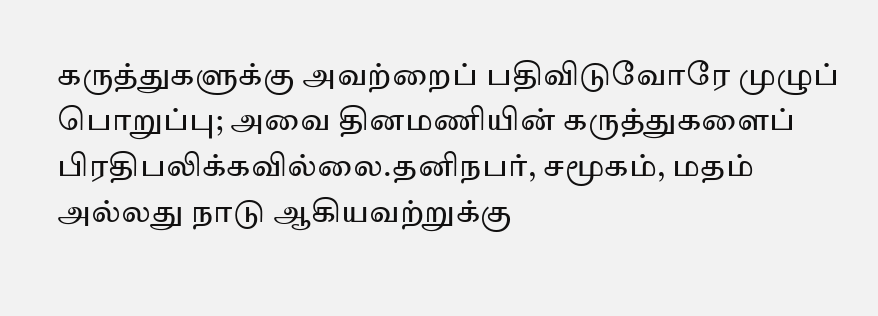கருத்துகளுக்கு அவற்றைப் பதிவிடுவோரே முழுப் பொறுப்பு; அவை தினமணியின் கருத்துகளைப் பிரதிபலிக்கவில்லை.தனிநபர், சமூகம், மதம் அல்லது நாடு ஆகியவற்றுக்கு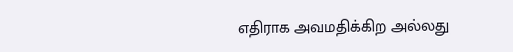எதிராக அவமதிக்கிற அல்லது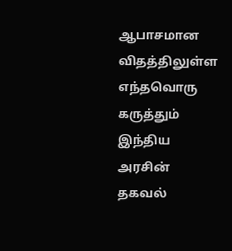ஆபாசமான விதத்திலுள்ள எந்தவொரு கருத்தும் இந்திய அரசின் தகவல்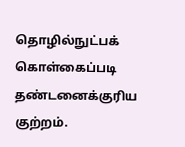தொழில்நுட்பக் கொள்கைப்படி தண்டனைக்குரிய குற்றம்.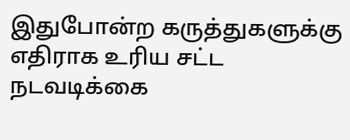இதுபோன்ற கருத்துகளுக்கு எதிராக உரிய சட்ட நடவடிக்கை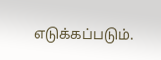எடுக்கப்படும்.